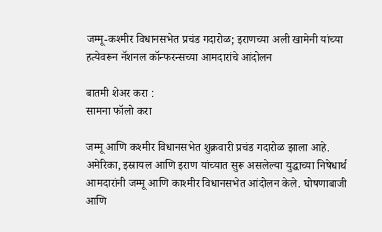जम्मू-कश्मीर विधानसभेत प्रचंड गदारोळ; इराणच्या अली खामेनी यांच्या हत्येवरून नॅशनल कॉन्फरन्सच्या आमदारांचे आंदोलन

बातमी शेअर करा :
सामना फॉलो करा

जम्मू आणि कश्मीर विधानसभेत शुक्रवारी प्रचंड गदारोळ झाला आहे. अमेरिका, इस्रायल आणि इराण यांच्यात सुरू असलेल्या युद्धाच्या निषेधार्थ आमदारांनी जम्मू आणि काश्मीर विधानसभेत आंदोलन केले. घोषणाबाजी आणि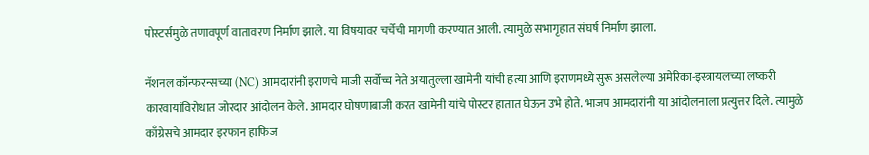पोस्टर्समुळे तणावपूर्ण वातावरण निर्माण झाले. या विषयावर चर्चेची मागणी करण्यात आली. त्यामुळे सभागृहात संघर्ष निर्माण झाला.

नॅशनल कॉन्फरन्सच्या (NC) आमदारांनी इराणचे माजी सर्वोच्च नेते अयातुल्ला खामेनी यांची हत्या आणि इराणमध्ये सुरू असलेल्या अमेरिका-इस्त्रायलच्या लष्करी कारवायांविरोधात जोरदार आंदोलन केले. आमदार घोषणाबाजी करत खामेनी यांचे पोस्टर हातात घेऊन उभे होते. भाजप आमदारांनी या आंदोलनाला प्रत्युत्तर दिले. त्यामुळे काँग्रेसचे आमदार इरफान हाफिज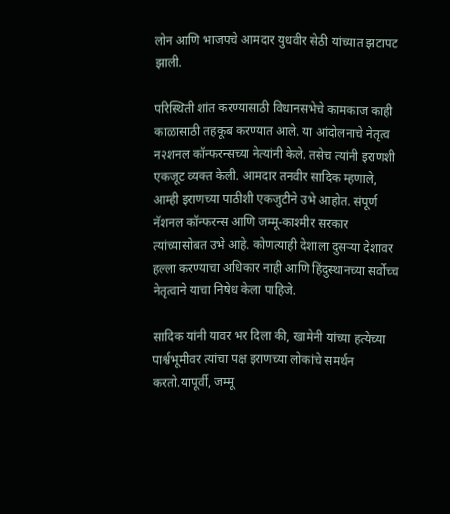लोन आणि भाजपचे आमदार युधवीर सेठी यांच्यात झटापट झाली.

परिस्थिती शांत करण्यासाठी विधानसभेचे कामकाज काही काळासाठी तहकूब करण्यात आले. या आंदोलनाचे नेतृत्व न२शनल कॉन्फरन्सच्या नेत्यांनी केले. तसेच त्यांनी इराणशी एकजूट व्यक्त केली. आमदार तनवीर सादिक म्हणाले, आम्ही इराणच्या पाठीशी एकजुटीने उभे आहोत. संपूर्ण नॅशनल कॉन्फरन्स आणि जम्मू-काश्मीर सरकार त्यांच्यासोबत उभे आहे. कोणत्याही देशाला दुसऱ्या देशावर हल्ला करण्याचा अधिकार नाही आणि हिंदुस्थानच्या सर्वोच्च नेतृत्वाने याचा निषेध केला पाहिजे.

सादिक यांनी यावर भर दिला की, खामेनी यांच्या हत्येच्या पार्श्वभूमीवर त्यांचा पक्ष इराणच्या लोकांचे समर्थन करतो.यापूर्वी, जम्मू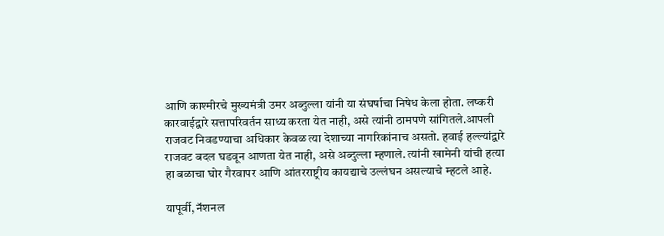आणि काश्मीरचे मुख्यमंत्री उमर अब्दुल्ला यांनी या संघर्षाचा निषेध केला होता. लष्करी कारवाईद्वारे सत्तापरिवर्तन साध्य करता येत नाही, असे त्यांनी ठामपणे सांगितले.आपली राजवट निवडण्याचा अधिकार केवळ त्या देशाच्या नागरिकांनाच असतो. हवाई हल्ल्यांद्वारे राजवट बदल घडवून आणता येत नाही, असे अब्दुल्ला म्हणाले. त्यांनी खामेनी यांची हत्या हा बळाचा घोर गैरवापर आणि आंतरराष्ट्रीय कायद्याचे उल्लंघन असल्याचे म्हटले आहे.

यापूर्वी, नॅशनल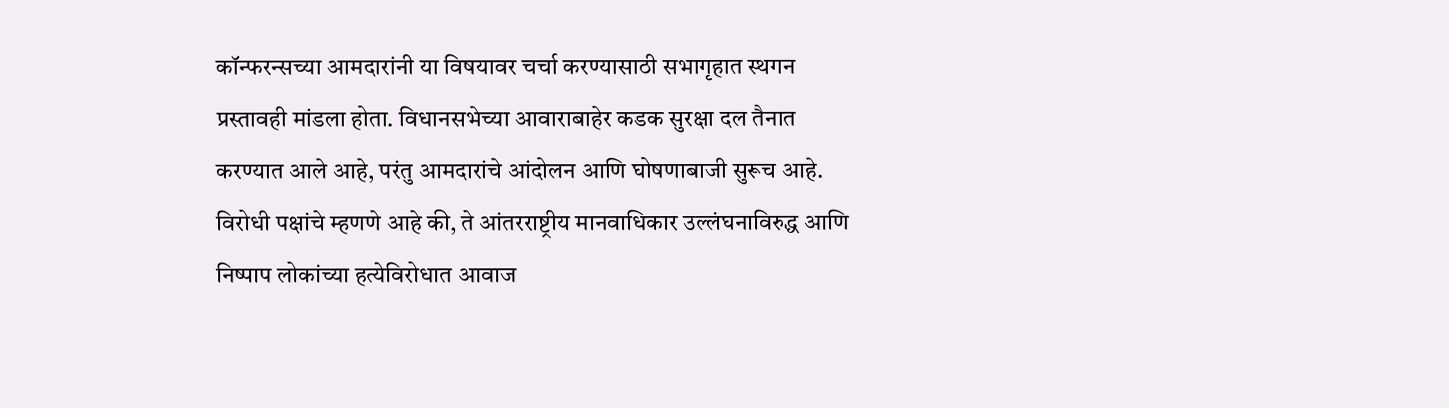कॉन्फरन्सच्या आमदारांनी या विषयावर चर्चा करण्यासाठी सभागृहात स्थगन प्रस्तावही मांडला होता. विधानसभेच्या आवाराबाहेर कडक सुरक्षा दल तैनात करण्यात आले आहे, परंतु आमदारांचे आंदोलन आणि घोषणाबाजी सुरूच आहे. विरोधी पक्षांचे म्हणणे आहे की, ते आंतरराष्ट्रीय मानवाधिकार उल्लंघनाविरुद्ध आणि निष्पाप लोकांच्या हत्येविरोधात आवाज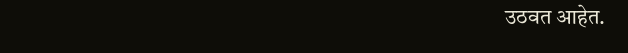उठवत आहेत.